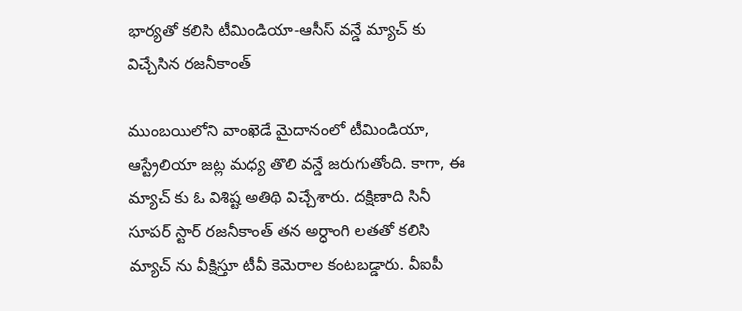భార్యతో కలిసి టీమిండియా-ఆసీస్ వన్డే మ్యాచ్ కు విచ్చేసిన రజనీకాంత్

ముంబయిలోని వాంఖెడే మైదానంలో టీమిండియా, ఆస్ట్రేలియా జట్ల మధ్య తొలి వన్డే జరుగుతోంది. కాగా, ఈ మ్యాచ్ కు ఓ విశిష్ట అతిథి విచ్చేశారు. దక్షిణాది సినీ సూపర్ స్టార్ రజనీకాంత్ తన అర్ధాంగి లతతో కలిసి మ్యాచ్ ను వీక్షిస్తూ టీవీ కెమెరాల కంటబడ్డారు. వీఐపీ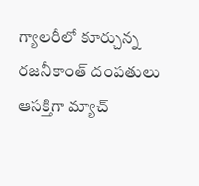గ్యాలరీలో కూర్చున్న రజనీకాంత్ దంపతులు ఆసక్తిగా మ్యాచ్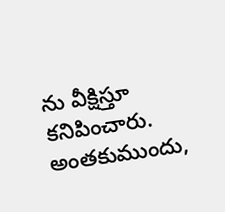ను వీక్షిస్తూ కనిపించారు. అంతకుముందు,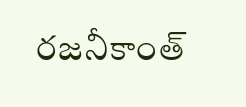రజనీకాంత్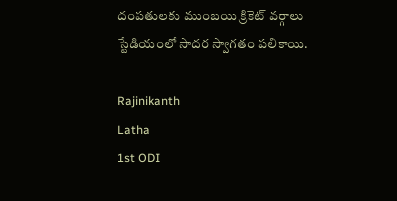దంపతులకు ముంబయి క్రికెట్ వర్గాలు స్టేడియంలో సాదర స్వాగతం పలికాయి.

Rajinikanth
Latha
1st ODI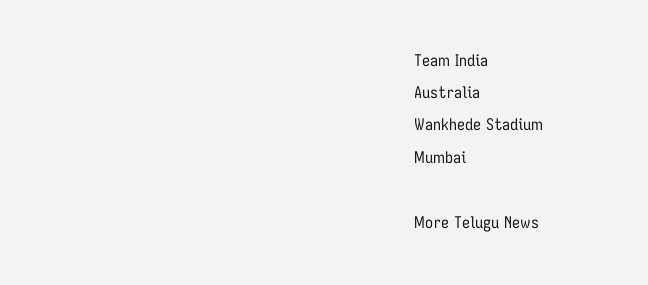Team India
Australia
Wankhede Stadium
Mumbai

More Telugu News